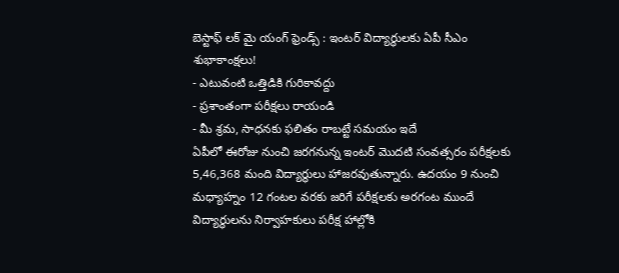బెస్టాఫ్ లక్ మై యంగ్ ఫ్రెండ్స్ : ఇంటర్ విద్యార్థులకు ఏపీ సీఎం శుభాకాంక్షలు!
- ఎటువంటి ఒత్తిడికి గురికావద్దు
- ప్రశాంతంగా పరీక్షలు రాయండి
- మీ శ్రమ, సాధనకు ఫలితం రాబట్టే సమయం ఇదే
ఏపీలో ఈరోజు నుంచి జరగనున్న ఇంటర్ మొదటి సంవత్సరం పరీక్షలకు 5,46,368 మంది విద్యార్థులు హాజరవుతున్నారు. ఉదయం 9 నుంచి మధ్యాహ్నం 12 గంటల వరకు జరిగే పరీక్షలకు అరగంట ముందే విద్యార్థులను నిర్వాహకులు పరీక్ష హాల్లోకి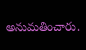అనుమతించారు.